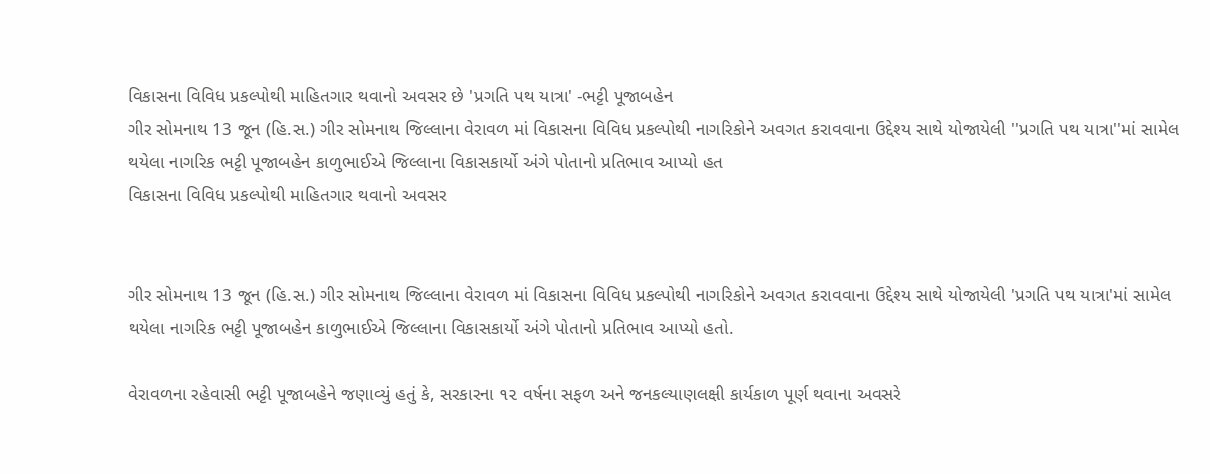વિકાસના વિવિધ પ્રકલ્પોથી માહિતગાર થવાનો અવસર છે 'પ્રગતિ પથ યાત્રા' -ભટ્ટી પૂજાબહેન
ગીર સોમનાથ 13 જૂન (હિ.સ.) ગીર સોમનાથ જિલ્લાના વેરાવળ માં વિકાસના વિવિધ પ્રકલ્પોથી નાગરિકોને અવગત કરાવવાના ઉદ્દેશ્ય સાથે યોજાયેલી ''પ્રગતિ પથ યાત્રા''માં સામેલ થયેલા નાગરિક ભટ્ટી પૂજાબહેન કાળુભાઈએ જિલ્લાના વિકાસકાર્યો અંગે પોતાનો પ્રતિભાવ આપ્યો હત
વિકાસના વિવિધ પ્રકલ્પોથી માહિતગાર થવાનો અવસર


ગીર સોમનાથ 13 જૂન (હિ.સ.) ગીર સોમનાથ જિલ્લાના વેરાવળ માં વિકાસના વિવિધ પ્રકલ્પોથી નાગરિકોને અવગત કરાવવાના ઉદ્દેશ્ય સાથે યોજાયેલી 'પ્રગતિ પથ યાત્રા'માં સામેલ થયેલા નાગરિક ભટ્ટી પૂજાબહેન કાળુભાઈએ જિલ્લાના વિકાસકાર્યો અંગે પોતાનો પ્રતિભાવ આપ્યો હતો.

વેરાવળના રહેવાસી ભટ્ટી પૂજાબહેને જણાવ્યું હતું કે, સરકારના ૧૨ વર્ષના સફળ અને જનકલ્યાણલક્ષી કાર્યકાળ પૂર્ણ થવાના અવસરે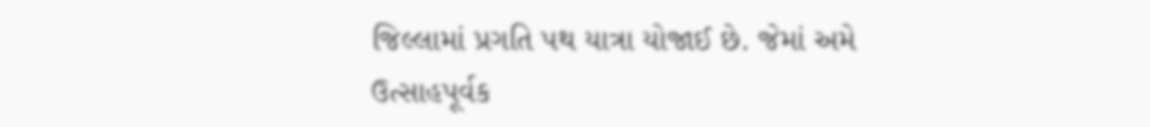જિલ્લામાં પ્રગતિ પથ યાત્રા યોજાઈ છે. જેમાં અમે ઉત્સાહપૂર્વક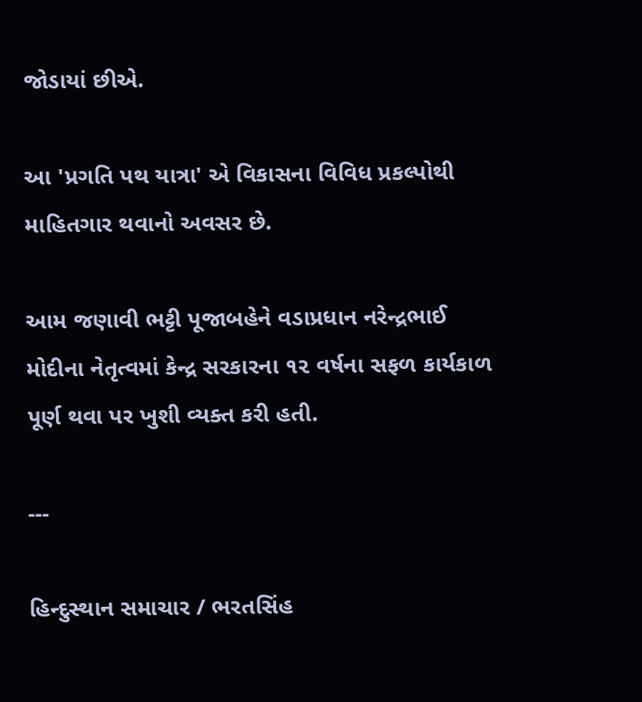જોડાયાં છીએ.

આ 'પ્રગતિ પથ યાત્રા' એ વિકાસના વિવિધ પ્રકલ્પોથી માહિતગાર થવાનો અવસર છે.

આમ જણાવી ભટ્ટી પૂજાબહેને વડાપ્રધાન નરેન્દ્રભાઈ મોદીના નેતૃત્વમાં કેન્દ્ર સરકારના ૧૨ વર્ષના સફળ કાર્યકાળ પૂર્ણ થવા પર ખુશી વ્યક્ત કરી હતી.

---

હિન્દુસ્થાન સમાચાર / ભરતસિંહ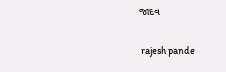જાદવ


 rajesh pande